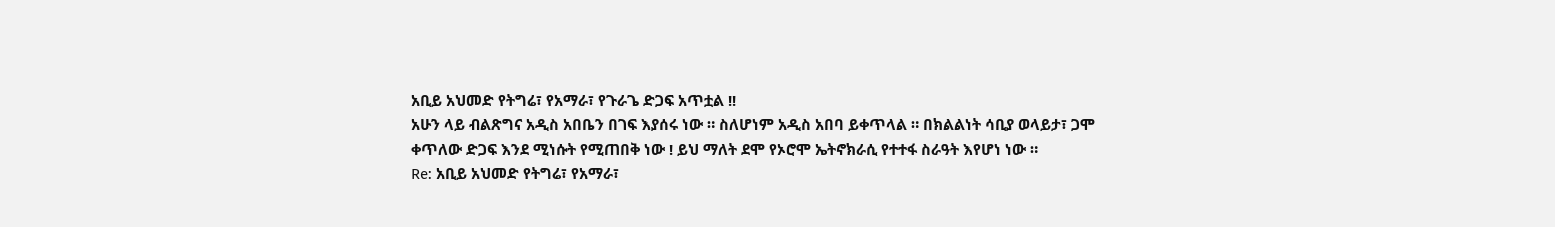አቢይ አህመድ የትግሬ፣ የአማራ፣ የጉራጌ ድጋፍ አጥቷል !!
አሁን ላይ ብልጽግና አዲስ አበቤን በገፍ እያሰሩ ነው ። ስለሆነም አዲስ አበባ ይቀጥላል ። በክልልነት ሳቢያ ወላይታ፣ ጋሞ ቀጥለው ድጋፍ እንደ ሚነሱት የሚጠበቅ ነው ! ይህ ማለት ደሞ የኦሮሞ ኤትኖክራሲ የተተፋ ስራዓት እየሆነ ነው ።
Re: አቢይ አህመድ የትግሬ፣ የአማራ፣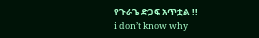የጉራጌ ድጋፍ አጥቷል !!
i don’t know why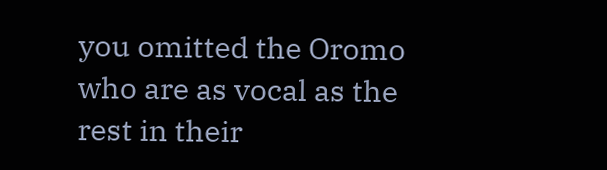you omitted the Oromo who are as vocal as the rest in their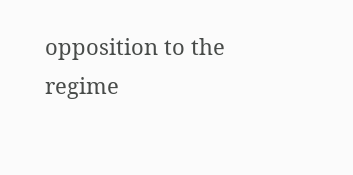opposition to the regime